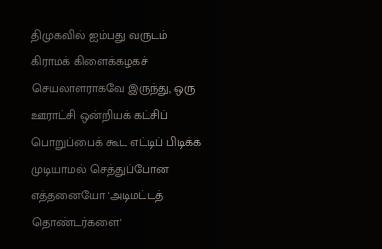திமுகவில் ஐம்பது வருடம் கிராமக் கிளைக்கழகச் செயலாளராகவே இருந்து, ஒரு ஊராட்சி ஒன்றியக் கட்சிப் பொறுப்பைக் கூட எட்டிப் பிடிக்க முடியாமல் செத்துப்போன எத்தனையோ 'அடிமட்டத் தொண்டர்களை'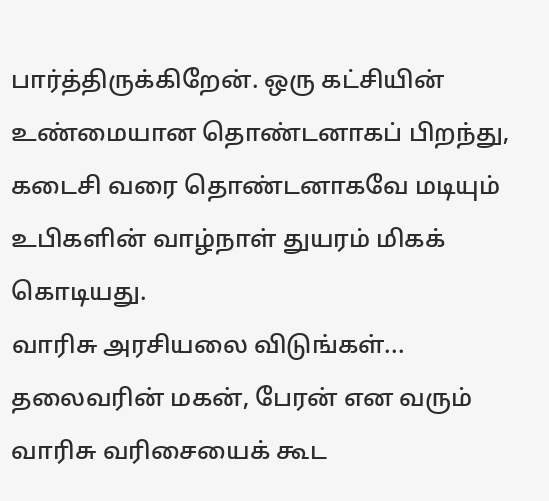பார்த்திருக்கிறேன். ஒரு கட்சியின் உண்மையான தொண்டனாகப் பிறந்து, கடைசி வரை தொண்டனாகவே மடியும் உபிகளின் வாழ்நாள் துயரம் மிகக் கொடியது.
வாரிசு அரசியலை விடுங்கள்... தலைவரின் மகன், பேரன் என வரும் வாரிசு வரிசையைக் கூட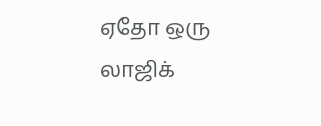ஏதோ ஒரு லாஜிக்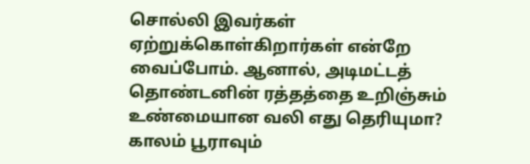சொல்லி இவர்கள் ஏற்றுக்கொள்கிறார்கள் என்றே வைப்போம். ஆனால், அடிமட்டத் தொண்டனின் ரத்தத்தை உறிஞ்சும் உண்மையான வலி எது தெரியுமா? காலம் பூராவும்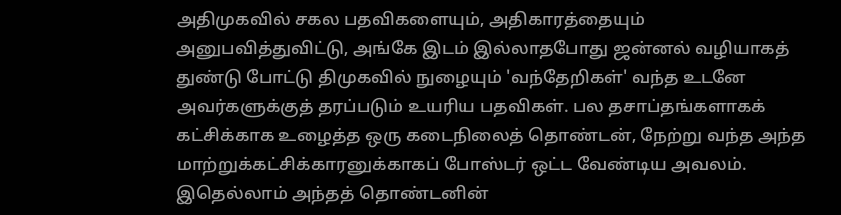அதிமுகவில் சகல பதவிகளையும், அதிகாரத்தையும் அனுபவித்துவிட்டு, அங்கே இடம் இல்லாதபோது ஜன்னல் வழியாகத் துண்டு போட்டு திமுகவில் நுழையும் 'வந்தேறிகள்' வந்த உடனே அவர்களுக்குத் தரப்படும் உயரிய பதவிகள். பல தசாப்தங்களாகக் கட்சிக்காக உழைத்த ஒரு கடைநிலைத் தொண்டன், நேற்று வந்த அந்த மாற்றுக்கட்சிக்காரனுக்காகப் போஸ்டர் ஒட்ட வேண்டிய அவலம். இதெல்லாம் அந்தத் தொண்டனின்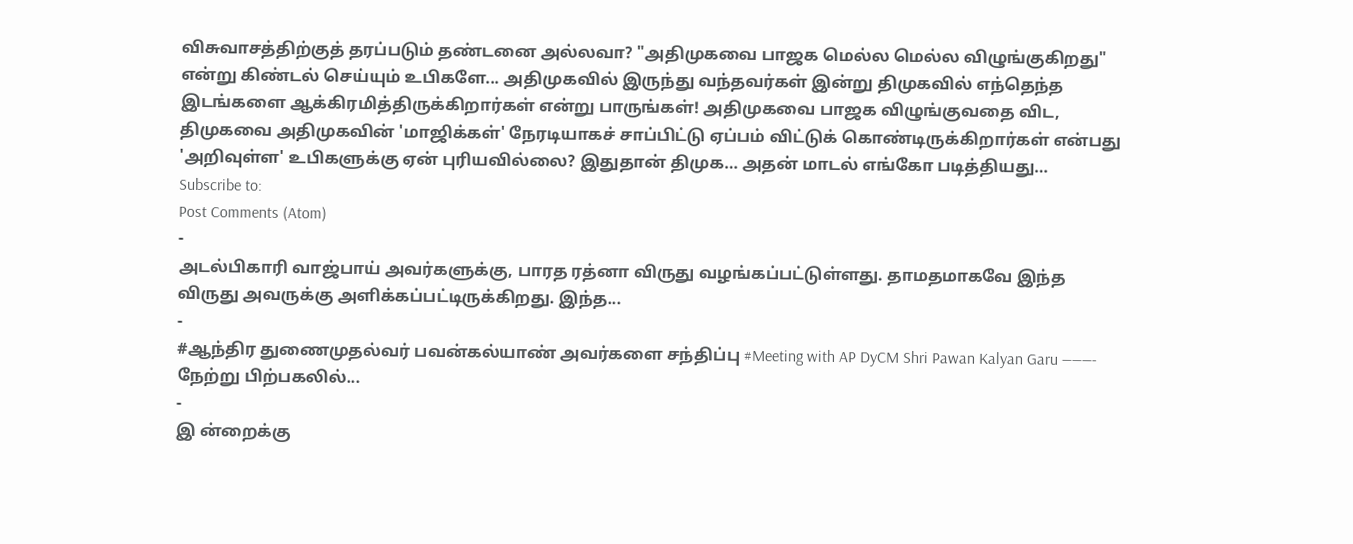விசுவாசத்திற்குத் தரப்படும் தண்டனை அல்லவா? "அதிமுகவை பாஜக மெல்ல மெல்ல விழுங்குகிறது" என்று கிண்டல் செய்யும் உபிகளே... அதிமுகவில் இருந்து வந்தவர்கள் இன்று திமுகவில் எந்தெந்த இடங்களை ஆக்கிரமித்திருக்கிறார்கள் என்று பாருங்கள்! அதிமுகவை பாஜக விழுங்குவதை விட, திமுகவை அதிமுகவின் 'மாஜிக்கள்' நேரடியாகச் சாப்பிட்டு ஏப்பம் விட்டுக் கொண்டிருக்கிறார்கள் என்பது 'அறிவுள்ள' உபிகளுக்கு ஏன் புரியவில்லை? இதுதான் திமுக… அதன் மாடல் எங்கோ படித்தியது…
Subscribe to:
Post Comments (Atom)
-
அடல்பிகாரி வாஜ்பாய் அவர்களுக்கு, பாரத ரத்னா விருது வழங்கப்பட்டுள்ளது. தாமதமாகவே இந்த விருது அவருக்கு அளிக்கப்பட்டிருக்கிறது. இந்த...
-
#ஆந்திர துணைமுதல்வர் பவன்கல்யாண் அவர்களை சந்திப்பு #Meeting with AP DyCM Shri Pawan Kalyan Garu ———- நேற்று பிற்பகலில்...
-
இ ன்றைக்கு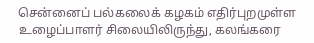சென்னைப் பல்கலைக் கழகம் எதிர்புறமுள்ள உழைப்பாளர் சிலையிலிருந்து, கலங்கரை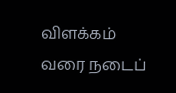விளக்கம் வரை நடைப்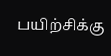பயிற்சிக்கு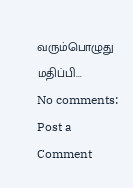வரும்பொழுது மதிப்பி...
No comments:
Post a Comment